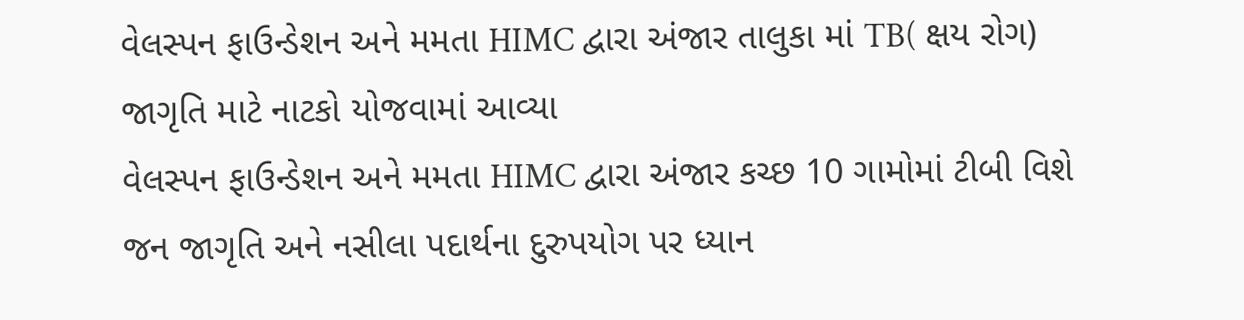વેલસ્પન ફાઉન્ડેશન અને મમતા HIMC દ્વારા અંજાર તાલુકા માં TB( ક્ષય રોગ) જાગૃતિ માટે નાટકો યોજવામાં આવ્યા
વેલસ્પન ફાઉન્ડેશન અને મમતા HIMC દ્વારા અંજાર કચ્છ 10 ગામોમાં ટીબી વિશે જન જાગૃતિ અને નસીલા પદાર્થના દુરુપયોગ પર ધ્યાન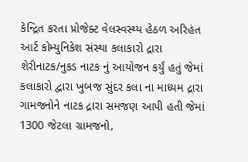કેન્દ્રિત કરતા પ્રોજેક્ટ વેલસ્વસ્થ્ય હેઠળ અરિહંત આર્ટ કોમ્યુનિકેશ સંસ્થા કલાકારો દ્રારા શેરીનાટક/નુકડ નાટક નું આયોજન કર્યું હતું જેમાં કલાકારો દ્વારા ખુબજ સુંદર કલા ના માધ્યમ દ્રારા ગામજનોને નાટક દ્રારા સમજણ આપી હતી જેમાં 1300 જેટલા ગ્રામજનો,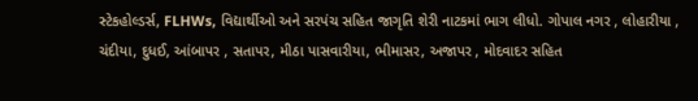સ્ટેકહોલ્ડર્સ, FLHWs, વિદ્યાર્થીઓ અને સરપંચ સહિત જાગૃતિ શેરી નાટકમાં ભાગ લીધો. ગોપાલ નગર , લોહારીયા , ચંદીયા, દુધઈ, આંબાપર , સતાપર, મીઠા પાસવારીયા, ભીમાસર, અજાપર , મોદવાદર સહિત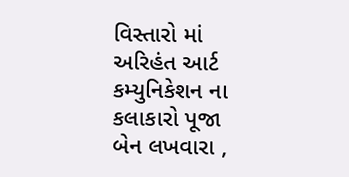વિસ્તારો માં અરિહંત આર્ટ કમ્યુનિકેશન ના કલાકારો પૂજા બેન લખવારા ,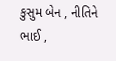કુસુમ બેન , નીતિને ભાઈ ,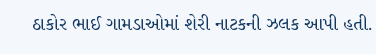ઠાકોર ભાઈ ગામડાઓમાં શેરી નાટકની ઝલક આપી હતી.